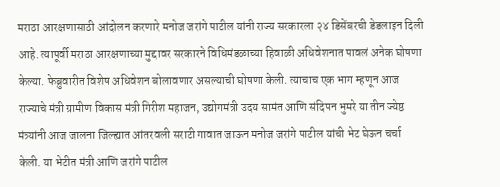मराठा आरक्षणासाठी आंदोलन करणारे मनोज जरांगे पाटील यांनी राज्य सरकारला २४ डिसेंबरची डेडलाइन दिली आहे. त्यापूर्वी मराठा आरक्षणाच्या मुद्दावर सरकारने विधिमंडळाच्या हिवाळी अधिवेशनात पावलं अनेक घोषणा केल्या. फेब्रुवारीत विशेष अधिवेशन बोलावणार असल्याची घोषणा केली. त्याचाच एक भाग म्हणून आज राज्याचे मंत्री ग्रामीण विकास मंत्री गिरीश महाजन, उद्योगमंत्री उदय सामंत आणि संदिपन भुमरे या तीन ज्येष्ठ मंत्र्यांनी आज जालना जिल्ह्यात आंतरवली सराटी गावात जाऊन मनोज जरांगे पाटील यांची भेट घेऊन चर्चा केली. या भेटीत मंत्री आणि जरांगे पाटील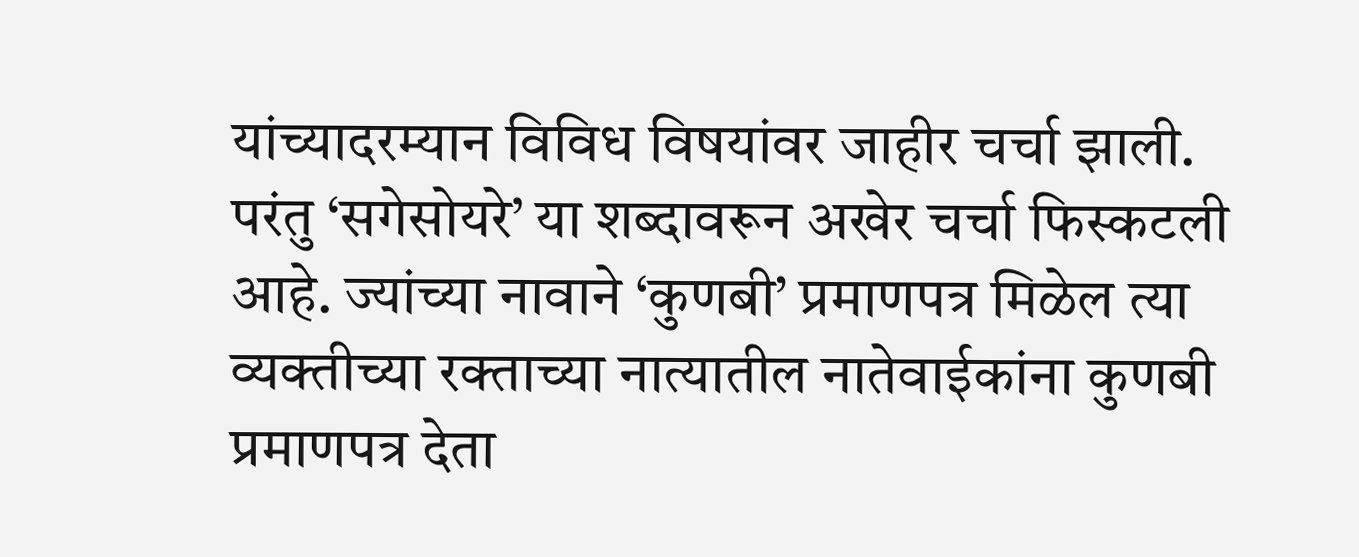यांच्यादरम्यान विविध विषयांवर जाहीर चर्चा झाली. परंतु ‘सगेसोयरे’ या शब्दावरून अखेर चर्चा फिस्कटली आहे. ज्यांच्या नावाने ‘कुणबी’ प्रमाणपत्र मिळेल त्या व्यक्तीच्या रक्ताच्या नात्यातील नातेवाईकांना कुणबी प्रमाणपत्र देता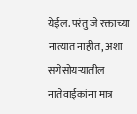येईल. परंतु जे रक्ताच्या नात्यात नाहीत, अशा सगेसोयऱ्यातील नातेवाईकांना मात्र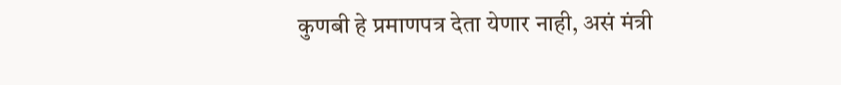कुणबी हे प्रमाणपत्र देता येणार नाही, असं मंत्री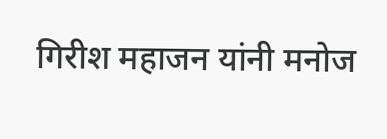गिरीश महाजन यांनी मनोज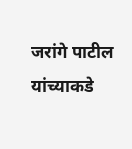जरांगे पाटील यांच्याकडे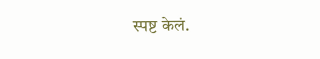स्पष्ट केलं.